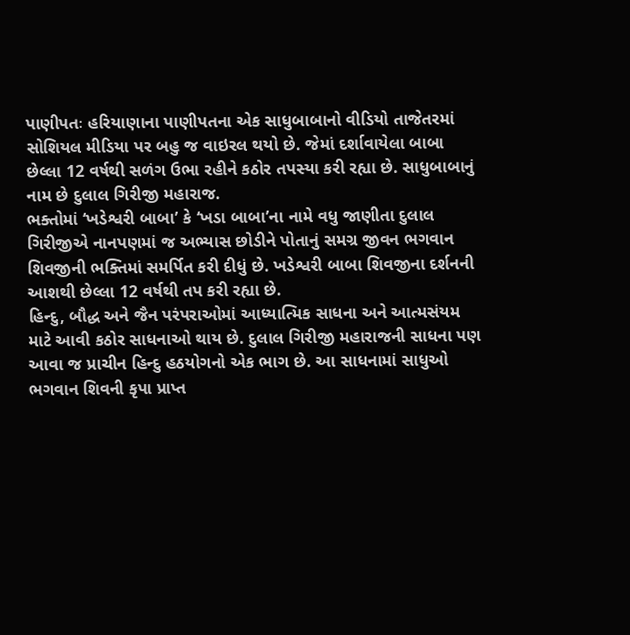પાણીપતઃ હરિયાણાના પાણીપતના એક સાધુબાબાનો વીડિયો તાજેતરમાં સોશિયલ મીડિયા પર બહુ જ વાઇરલ થયો છે. જેમાં દર્શાવાયેલા બાબા છેલ્લા 12 વર્ષથી સળંગ ઉભા રહીને કઠોર તપસ્યા કરી રહ્યા છે. સાધુબાબાનું નામ છે દુલાલ ગિરીજી મહારાજ.
ભક્તોમાં ‘ખડેશ્વરી બાબા’ કે ‘ખડા બાબા’ના નામે વધુ જાણીતા દુલાલ ગિરીજીએ નાનપણમાં જ અભ્યાસ છોડીને પોતાનું સમગ્ર જીવન ભગવાન શિવજીની ભક્તિમાં સમર્પિત કરી દીધું છે. ખડેશ્વરી બાબા શિવજીના દર્શનની આશથી છેલ્લા 12 વર્ષથી તપ કરી રહ્યા છે.
હિન્દુ, બૌદ્ધ અને જૈન પરંપરાઓમાં આધ્યાત્મિક સાધના અને આત્મસંયમ માટે આવી કઠોર સાધનાઓ થાય છે. દુલાલ ગિરીજી મહારાજની સાધના પણ આવા જ પ્રાચીન હિન્દુ હઠયોગનો એક ભાગ છે. આ સાધનામાં સાધુઓ ભગવાન શિવની કૃપા પ્રાપ્ત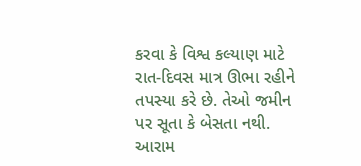કરવા કે વિશ્વ કલ્યાણ માટે રાત-દિવસ માત્ર ઊભા રહીને તપસ્યા કરે છે. તેઓ જમીન પર સૂતા કે બેસતા નથી. આરામ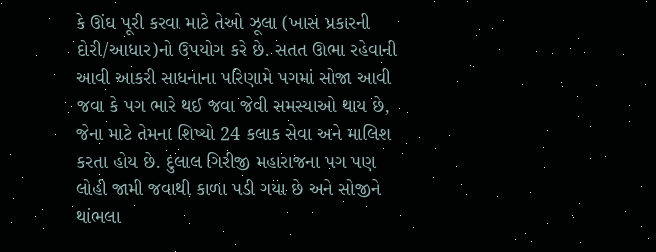કે ઊંઘ પૂરી કરવા માટે તેઓ ઝૂલા (ખાસ પ્રકારની દોરી/આધાર)નો ઉપયોગ કરે છે. સતત ઊભા રહેવાની આવી આકરી સાધનાના પરિણામે પગમાં સોજા આવી જવા કે પગ ભારે થઈ જવા જેવી સમસ્યાઓ થાય છે, જેના માટે તેમના શિષ્યો 24 કલાક સેવા અને માલિશ કરતા હોય છે. દુલાલ ગિરીજી મહારાજના પગ પણ લોહી જામી જવાથી કાળા પડી ગયા છે અને સોજીને થાંભલા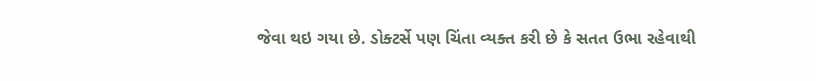જેવા થઇ ગયા છે. ડોક્ટર્સે પણ ચિંતા વ્યક્ત કરી છે કે સતત ઉભા રહેવાથી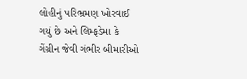લોહીનું પરિભ્રમણ ખોરવાઈ ગયું છે અને લિમ્ફડેમા કે ગેંગ્રીન જેવી ગંભીર બીમારીઓ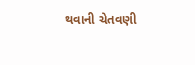થવાની ચેતવણી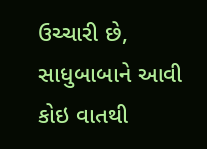ઉચ્ચારી છે, સાધુબાબાને આવી કોઇ વાતથી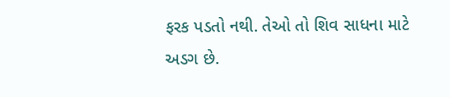ફરક પડતો નથી. તેઓ તો શિવ સાધના માટે અડગ છે.